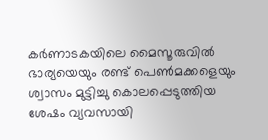കർണാടകയിലെ മൈസൂരുവിൽ ഭാര്യയെയും രണ്ട് പെൺമക്കളെയും ശ്വാസം മുട്ടിച്ചു കൊലപ്പെടുത്തിയ ശേഷം വ്യവസായി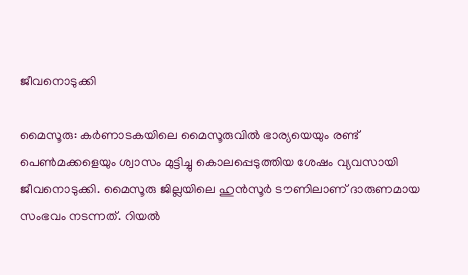ജീവനൊടുക്കി

മൈസൂരു: കർണാടകയിലെ മൈസൂരുവിൽ ഭാര്യയെയും രണ്ട് പെൺമക്കളെയും ശ്വാസം മുട്ടിച്ചു കൊലപ്പെടുത്തിയ ശേഷം വ്യവസായി ജീവനൊടുക്കി. മൈസൂരു ജില്ലയിലെ ഹുൻസൂർ ടൗണിലാണ് ദാരുണമായ സംഭവം നടന്നത്. റിയൽ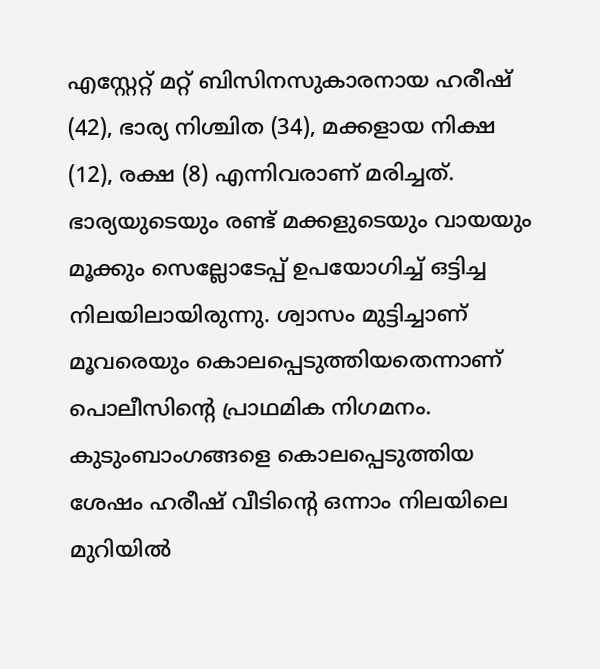എസ്റ്റേറ്റ് മറ്റ് ബിസിനസുകാരനായ ഹരീഷ് (42), ഭാര്യ നിശ്ചിത (34), മക്കളായ നിക്ഷ (12), രക്ഷ (8) എന്നിവരാണ് മരിച്ചത്. ഭാര്യയുടെയും രണ്ട് മക്കളുടെയും വായയും മൂക്കും സെല്ലോടേപ്പ് ഉപയോഗിച്ച് ഒട്ടിച്ച നിലയിലായിരുന്നു. ശ്വാസം മുട്ടിച്ചാണ് മൂവരെയും കൊലപ്പെടുത്തിയതെന്നാണ് പൊലീസിന്റെ പ്രാഥമിക നിഗമനം. കുടുംബാംഗങ്ങളെ കൊലപ്പെടുത്തിയ ശേഷം ഹരീഷ് വീടിന്‍റെ ഒന്നാം നിലയിലെ മുറിയിൽ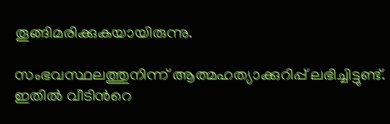തൂങ്ങിമരിക്കുകയായിരുന്നു.

സംഭവസ്ഥലത്തുനിന്ന് ആത്മഹത്യാക്കുറിപ്പ് ലഭിച്ചിട്ടുണ്ട്. ഇതിൽ വീടിന്‍റെ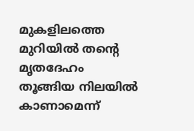മുകളിലത്തെ മുറിയിൽ തന്‍റെ മൃതദേഹം തൂങ്ങിയ നിലയിൽ കാണാമെന്ന്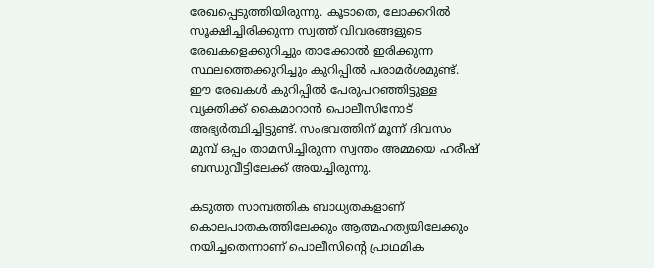രേഖപ്പെടുത്തിയിരുന്നു. കൂടാതെ, ലോക്കറിൽ സൂക്ഷിച്ചിരിക്കുന്ന സ്വത്ത് വിവരങ്ങളുടെ രേഖകളെക്കുറിച്ചും താക്കോൽ ഇരിക്കുന്ന സ്ഥലത്തെക്കുറിച്ചും കുറിപ്പിൽ പരാമർശമുണ്ട്. ഈ രേഖകൾ കുറിപ്പിൽ പേരുപറഞ്ഞിട്ടുള്ള വ്യക്തിക്ക് കൈമാറാൻ പൊലീസിനോട് അഭ്യർത്ഥിച്ചിട്ടുണ്ട്. സംഭവത്തിന് മൂന്ന് ദിവസം മുമ്പ് ഒപ്പം താമസിച്ചിരുന്ന സ്വന്തം അമ്മയെ ഹരീഷ് ബന്ധുവീട്ടിലേക്ക് അയച്ചിരുന്നു.

കടുത്ത സാമ്പത്തിക ബാധ്യതകളാണ് കൊലപാതകത്തിലേക്കും ആത്മഹത്യയിലേക്കും നയിച്ചതെന്നാണ് പൊലീസിന്‍റെ പ്രാഥമിക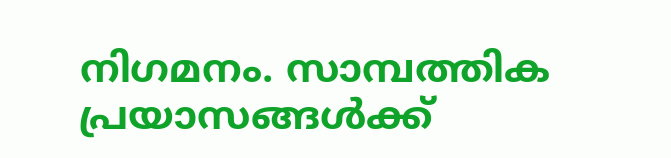നിഗമനം. സാമ്പത്തിക പ്രയാസങ്ങൾക്ക്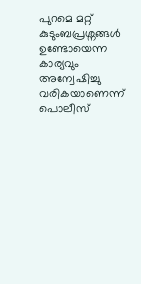പുറമെ മറ്റ് കുടുംബപ്രശ്നങ്ങൾ ഉണ്ടോയെന്ന കാര്യവും അന്വേഷിച്ചു വരികയാണെന്ന് പൊലീസ്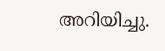അറിയിച്ചു.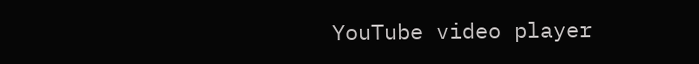YouTube video player